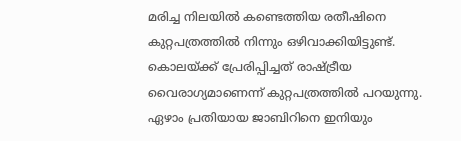മരിച്ച നിലയിൽ കണ്ടെത്തിയ രതീഷിനെ കുറ്റപത്രത്തിൽ നിന്നും ഒഴിവാക്കിയിട്ടുണ്ട്. കൊലയ്ക്ക് പ്രേരിപ്പിച്ചത് രാഷ്ട്രീയ വൈരാഗ്യമാണെന്ന് കുറ്റപത്രത്തിൽ പറയുന്നു. ഏഴാം പ്രതിയായ ജാബിറിനെ ഇനിയും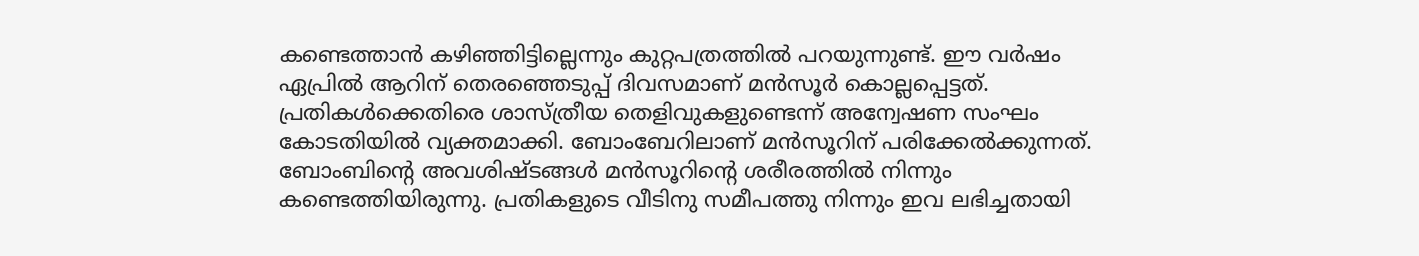കണ്ടെത്താൻ കഴിഞ്ഞിട്ടില്ലെന്നും കുറ്റപത്രത്തിൽ പറയുന്നുണ്ട്. ഈ വർഷം ഏപ്രിൽ ആറിന് തെരഞ്ഞെടുപ്പ് ദിവസമാണ് മൻസൂർ കൊല്ലപ്പെട്ടത്.
പ്രതികൾക്കെതിരെ ശാസ്ത്രീയ തെളിവുകളുണ്ടെന്ന് അന്വേഷണ സംഘം കോടതിയിൽ വ്യക്തമാക്കി. ബോംബേറിലാണ് മൻസൂറിന് പരിക്കേൽക്കുന്നത്. ബോംബിന്റെ അവശിഷ്ടങ്ങൾ മൻസൂറിന്റെ ശരീരത്തിൽ നിന്നും കണ്ടെത്തിയിരുന്നു. പ്രതികളുടെ വീടിനു സമീപത്തു നിന്നും ഇവ ലഭിച്ചതായി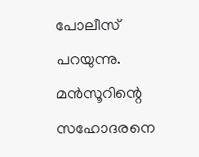പോലീസ് പറയുന്നു. മൻസൂറിന്റെ സഹോദരനെ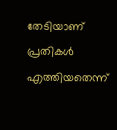തേടിയാണ് പ്രതികൾ എത്തിയതെന്ന്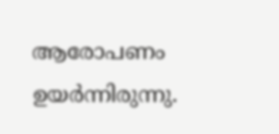ആരോപണം ഉയർന്നിരുന്നു.